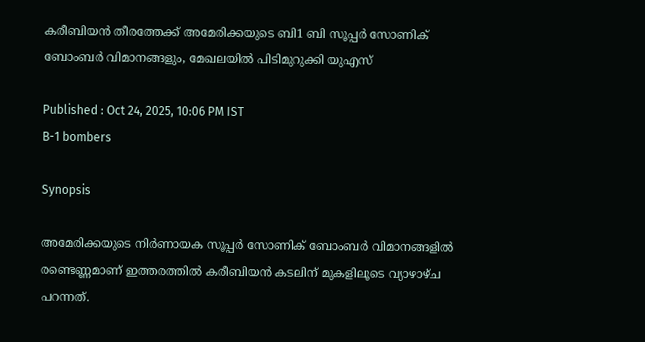കരീബിയൻ തീരത്തേക്ക് അമേരിക്കയുടെ ബി1 ബി സൂപ്പർ സോണിക് ബോംബർ വിമാനങ്ങളും, മേഖലയിൽ പിടിമുറുക്കി യുഎസ്

Published : Oct 24, 2025, 10:06 PM IST
B-1 bombers

Synopsis

അമേരിക്കയുടെ നിർണായക സൂപ്പ‍‍ർ സോണിക് ബോംബർ വിമാനങ്ങളിൽ രണ്ടെണ്ണമാണ് ഇത്തരത്തിൽ കരീബിയൻ കടലിന് മുകളിലൂടെ വ്യാഴാഴ്ച പറന്നത്.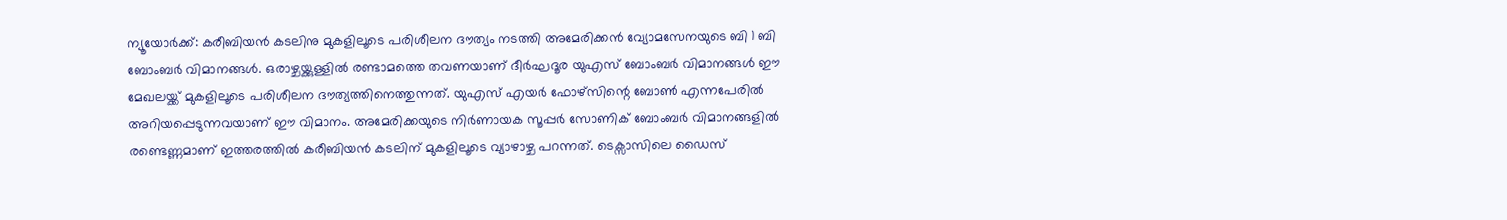ന്യൂയോർക്ക്: കരീബിയൻ കടലിനു മുകളിലൂടെ പരിശീലന ദൗത്യം നടത്തി അമേരിക്കൻ വ്യോമസേനയുടെ ബി 1 ബി ബോംബർ വിമാനങ്ങൾ. ഒരാഴ്ചയ്ക്കുള്ളിൽ രണ്ടാമത്തെ തവണയാണ് ദീർഘദൂര യുഎസ് ബോംബർ വിമാനങ്ങൾ ഈ മേഖലയ്ക്ക് മുകളിലൂടെ പരിശീലന ദൗത്യത്തിനെത്തുന്നത്. യുഎസ് എയർ ഫോഴ്സിന്റെ ബോൺ എന്നപേരിൽ അറിയപ്പെടുന്നവയാണ് ഈ വിമാനം. അമേരിക്കയുടെ നിർണായക സൂപ്പ‍‍ർ സോണിക് ബോംബർ വിമാനങ്ങളിൽ രണ്ടെണ്ണമാണ് ഇത്തരത്തിൽ കരീബിയൻ കടലിന് മുകളിലൂടെ വ്യാഴാഴ്ച പറന്നത്. ടെക്സാസിലെ ഡൈസ്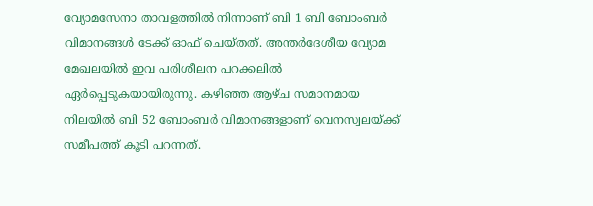വ്യോമസേനാ താവളത്തിൽ നിന്നാണ് ബി 1 ബി ബോംബർ വിമാനങ്ങൾ ടേക്ക് ഓഫ് ചെയ്തത്. അന്തർദേശീയ വ്യോമ മേഖലയിൽ ഇവ പരിശീലന പറക്കലിൽ ഏർപ്പെടുകയായിരുന്നു. കഴിഞ്ഞ ആഴ്ച സമാനമായ നിലയിൽ ബി 52 ബോംബർ വിമാനങ്ങളാണ് വെനസ്വലയ്ക്ക് സമീപത്ത് കൂടി പറന്നത്.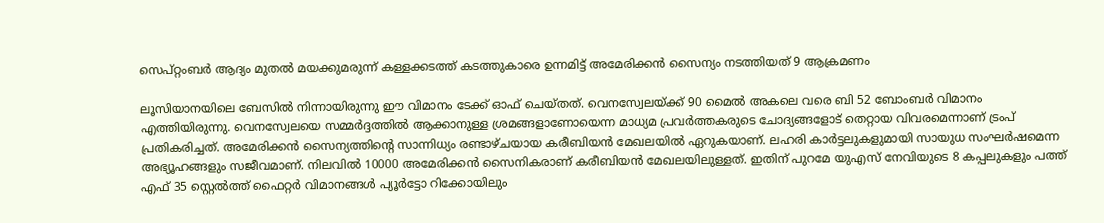സെപ്റ്റംബർ ആദ്യം മുതൽ മയക്കുമരുന്ന് കള്ളക്കടത്ത് കടത്തുകാരെ ഉന്നമിട്ട് അമേരിക്കൻ സൈന്യം നടത്തിയത് 9 ആക്രമണം

ലൂസിയാനയിലെ ബേസിൽ നിന്നായിരുന്നു ഈ വിമാനം ടേക്ക് ഓഫ് ചെയ്തത്. വെനസ്വേലയ്ക്ക് 90 മൈൽ അകലെ വരെ ബി 52 ബോംബർ വിമാനം എത്തിയിരുന്നു. വെനസ്വേലയെ സമ്മർദ്ദത്തിൽ ആക്കാനുള്ള ശ്രമങ്ങളാണോയെന്ന മാധ്യമ പ്രവർത്തകരുടെ ചോദ്യങ്ങളോട് തെറ്റായ വിവരമെന്നാണ് ട്രംപ് പ്രതികരിച്ചത്. അമേരിക്കൻ സൈന്യത്തിന്റെ സാന്നിധ്യം രണ്ടാഴ്ചയായ കരീബിയൻ മേഖലയിൽ ഏറുകയാണ്. ലഹരി കാർട്ടലുകളുമായി സായുധ സംഘർഷമെന്ന അഭ്യൂഹങ്ങളും സജീവമാണ്. നിലവിൽ 10000 അമേരിക്കൻ സൈനികരാണ് കരീബിയൻ മേഖലയിലുള്ളത്. ഇതിന് പുറമേ യുഎസ് നേവിയുടെ 8 കപ്പലുകളും പത്ത് എഫ് 35 സ്റ്റെൽത്ത് ഫൈറ്റർ വിമാനങ്ങൾ പ്യൂർട്ടോ റിക്കോയിലും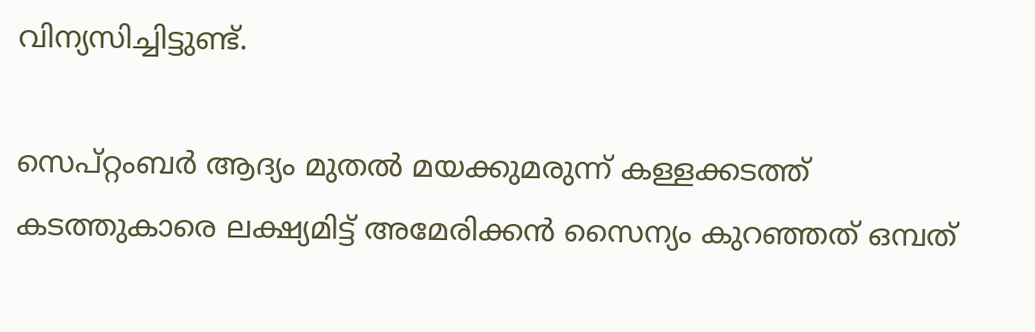വിന്യസിച്ചിട്ടുണ്ട്.

സെപ്റ്റംബർ ആദ്യം മുതൽ മയക്കുമരുന്ന് കള്ളക്കടത്ത് കടത്തുകാരെ ലക്ഷ്യമിട്ട് അമേരിക്കൻ സൈന്യം കുറഞ്ഞത് ഒമ്പത്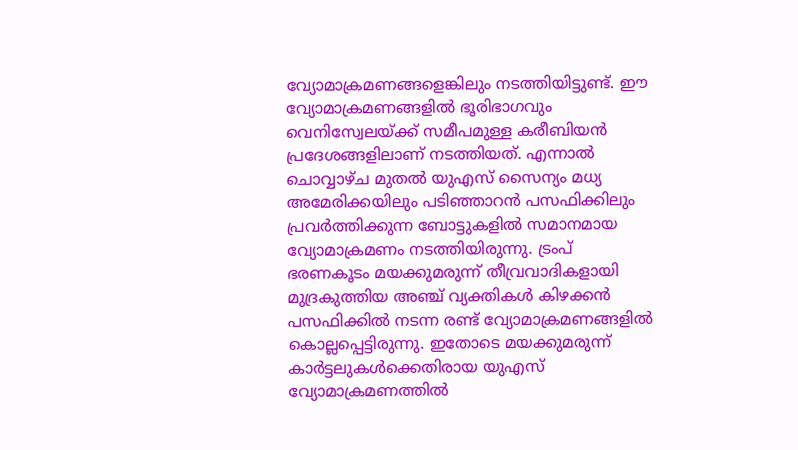വ്യോമാക്രമണങ്ങളെങ്കിലും നടത്തിയിട്ടുണ്ട്. ഈ വ്യോമാക്രമണങ്ങളിൽ ഭൂരിഭാഗവും വെനിസ്വേലയ്ക്ക് സമീപമുള്ള കരീബിയൻ പ്രദേശങ്ങളിലാണ് നടത്തിയത്. എന്നാൽ ചൊവ്വാഴ്ച മുതൽ യുഎസ് സൈന്യം മധ്യ അമേരിക്കയിലും പടിഞ്ഞാറൻ പസഫിക്കിലും പ്രവർത്തിക്കുന്ന ബോട്ടുകളിൽ സമാനമായ വ്യോമാക്രമണം നടത്തിയിരുന്നു. ട്രംപ് ഭരണകൂടം മയക്കുമരുന്ന് തീവ്രവാദികളായി മുദ്രകുത്തിയ അഞ്ച് വ്യക്തികൾ കിഴക്കൻ പസഫിക്കിൽ നടന്ന രണ്ട് വ്യോമാക്രമണങ്ങളിൽ കൊല്ലപ്പെട്ടിരുന്നു. ഇതോടെ മയക്കുമരുന്ന് കാർട്ടലുകൾക്കെതിരായ യുഎസ് വ്യോമാക്രമണത്തിൽ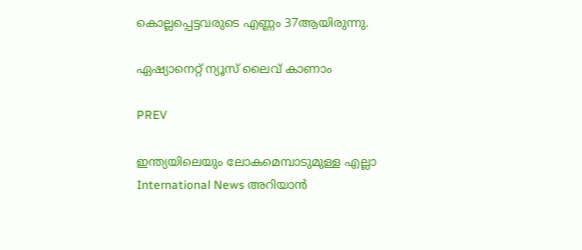കൊല്ലപ്പെട്ടവരുടെ എണ്ണം 37ആയിരുന്നു.

ഏഷ്യാനെറ്റ് ന്യൂസ് ലൈവ് കാണാം

PREV

ഇന്ത്യയിലെയും ലോകമെമ്പാടുമുള്ള എല്ലാ International News അറിയാൻ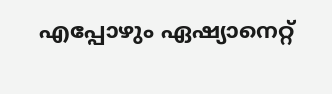എപ്പോഴും ഏഷ്യാനെറ്റ്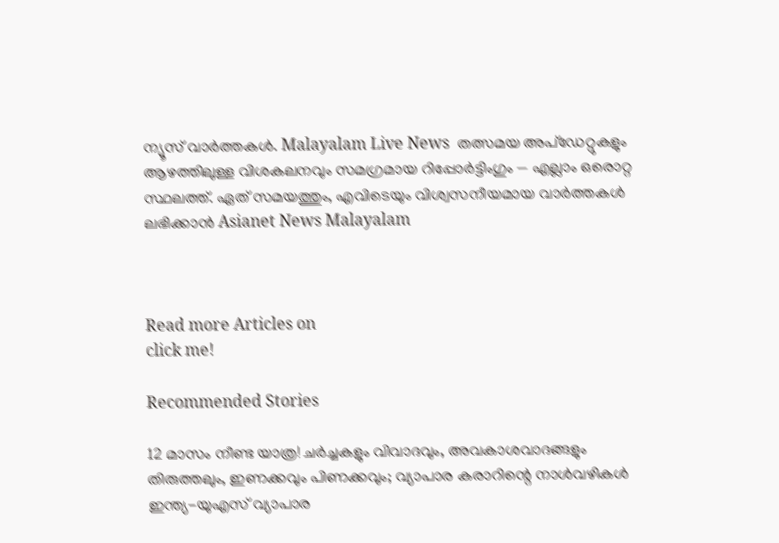ന്യൂസ് വാർത്തകൾ. Malayalam Live News  തത്സമയ അപ്‌ഡേറ്റുകളും ആഴത്തിലുള്ള വിശകലനവും സമഗ്രമായ റിപ്പോർട്ടിംഗും — എല്ലാം ഒരൊറ്റ സ്ഥലത്ത്. ഏത് സമയത്തും, എവിടെയും വിശ്വസനീയമായ വാർത്തകൾ ലഭിക്കാൻ Asianet News Malayalam



Read more Articles on
click me!

Recommended Stories

12 മാസം നീണ്ട യാത്ര! ചർച്ചകളും വിവാദവും, അവകാശവാദങ്ങളും തിരുത്തലും, ഇണക്കവും പിണക്കവും; വ്യാപാര കരാറിന്റെ നാൾവഴികൾ
ഇന്ത്യ-യുഎസ് വ്യാപാര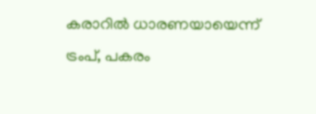കരാറിൽ ധാരണയായെന്ന് ട്രംപ്, പകരം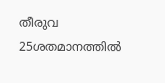തീരുവ 25ശതമാനത്തിൽ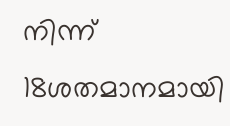നിന്ന് 18ശതമാനമായി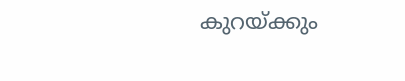കുറയ്ക്കും